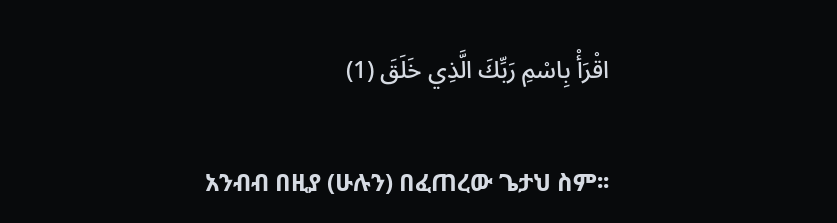اقْرَأْ بِاسْمِ رَبِّكَ الَّذِي خَلَقَ (1)

አንብብ በዚያ (ሁሉን) በፈጠረው ጌታህ ስም፡፡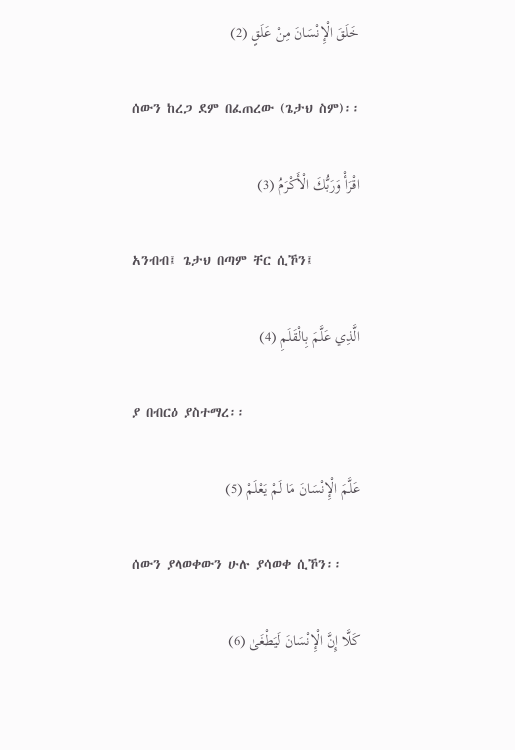خَلَقَ الْإِنْسَانَ مِنْ عَلَقٍ (2)

ሰውን ከረጋ ደም በፈጠረው (ጌታህ ስም)፡፡

اقْرَأْ وَرَبُّكَ الْأَكْرَمُ (3)

አንብብ፤ ጌታህ በጣም ቸር ሲኾን፤

الَّذِي عَلَّمَ بِالْقَلَمِ (4)

ያ በብርዕ ያስተማረ፡፡

عَلَّمَ الْإِنْسَانَ مَا لَمْ يَعْلَمْ (5)

ሰውን ያላወቀውን ሁሉ ያሳወቀ ሲኾን፡፡

كَلَّا إِنَّ الْإِنْسَانَ لَيَطْغَىٰ (6)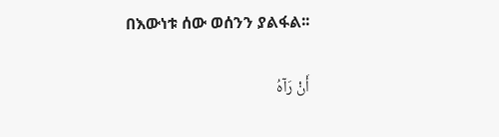በእውነቱ ሰው ወሰንን ያልፋል፡፡

أَنْ رَآهُ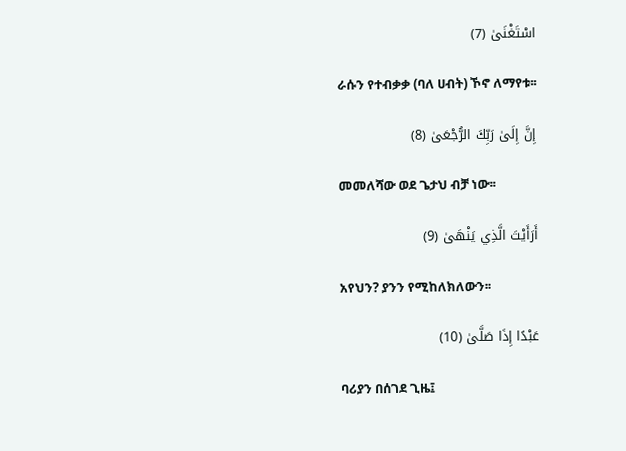اسْتَغْنَىٰ (7)

ራሱን የተብቃቃ (ባለ ሀብት) ኾኖ ለማየቱ፡፡

إِنَّ إِلَىٰ رَبِّكَ الرُّجْعَىٰ (8)

መመለሻው ወደ ጌታህ ብቻ ነው፡፡

أَرَأَيْتَ الَّذِي يَنْهَىٰ (9)

አየህን? ያንን የሚከለክለውን፡፡

عَبْدًا إِذَا صَلَّىٰ (10)

ባሪያን በሰገደ ጊዜ፤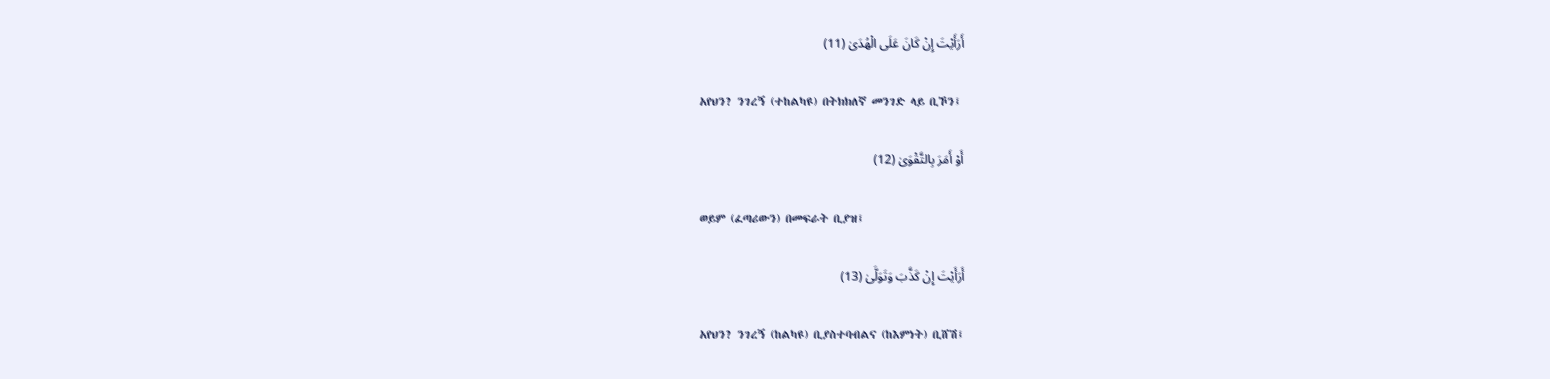أَرَأَيْتَ إِنْ كَانَ عَلَى الْهُدَىٰ (11)

አየህን? ንገረኝ (ተከልካዩ) በትክክለኛ መንገድ ላይ ቢኾን፤

أَوْ أَمَرَ بِالتَّقْوَىٰ (12)

ወይም (ፈጣሪውን) በመፍራት ቢያዝ፤

أَرَأَيْتَ إِنْ كَذَّبَ وَتَوَلَّىٰ (13)

አየህን? ንገረኝ (ከልካዩ) ቢያስተባብልና (ከእምነት) ቢሸሽ፤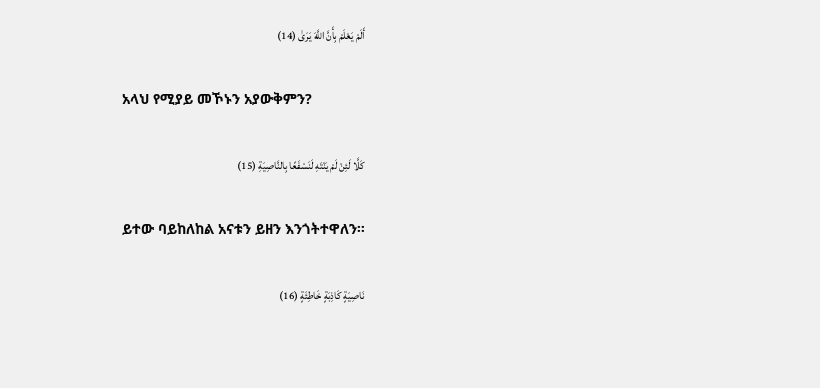أَلَمْ يَعْلَمْ بِأَنَّ اللَّهَ يَرَىٰ (14)

አላህ የሚያይ መኾኑን አያውቅምን?

كَلَّا لَئِنْ لَمْ يَنْتَهِ لَنَسْفَعًا بِالنَّاصِيَةِ (15)

ይተው ባይከለከል አናቱን ይዘን እንጎትተዋለን፡፡

نَاصِيَةٍ كَاذِبَةٍ خَاطِئَةٍ (16)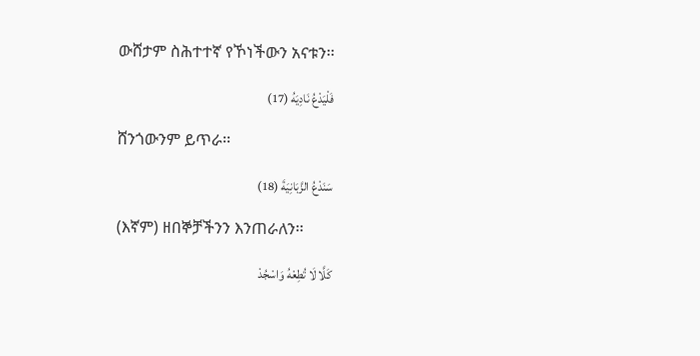ውሸታም ስሕተተኛ የኾነችውን አናቱን፡፡

فَلْيَدْعُ نَادِيَهُ (17)

ሸንጎውንም ይጥራ፡፡

سَنَدْعُ الزَّبَانِيَةَ (18)

(እኛም) ዘበኞቻችንን እንጠራለን፡፡

كَلَّا لَا تُطِعْهُ وَاسْجُدْ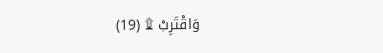وَاقْتَرِبْ ۩ (19)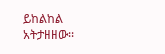ይከልከል አትታዘዘው፡፡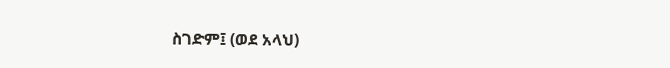ስገድም፤ (ወደ አላህ)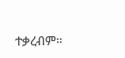ተቃረብም፡፡